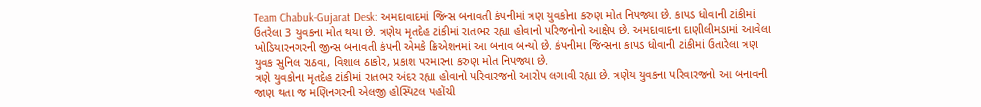Team Chabuk-Gujarat Desk: અમદાવાદમાં જિન્સ બનાવતી કંપનીમાં ત્રણ યુવકોના કરુણ મોત નિપજ્યા છે. કાપડ ધોવાની ટાંકીમાં ઉતરેલા 3 યુવકના મોત થયા છે. ત્રણેય મૃતદેહ ટાંકીમાં રાતભર રહ્યા હોવાનો પરિજનોનો આક્ષેપ છે. અમદાવાદના દાણીલીમડામાં આવેલા ખોડિયારનગરની જીન્સ બનાવતી કંપની એમકે ક્રિએશનમાં આ બનાવ બન્યો છે. કંપનીમા જિન્સના કાપડ ધોવાની ટાંકીમાં ઉતારેલા ત્રણ યુવક સુનિલ રાઠવા, વિશાલ ઠાકોર, પ્રકાશ પરમારના કરુણ મોત નિપજ્યા છે.
ત્રણે યુવકોના મૃતદેહ ટાંકીમાં રાતભર અંદર રહ્યા હોવાનો પરિવારજનો આરોપ લગાવી રહ્યા છે. ત્રણેય યુવકના પરિવારજનો આ બનાવની જાણ થતા જ મણિનગરની એલજી હોસ્પિટલ પહોંચી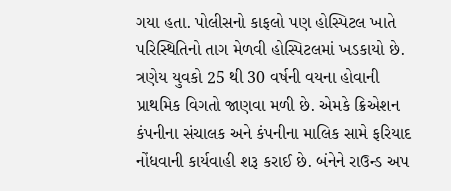ગયા હતા. પોલીસનો કાફલો પણ હોસ્પિટલ ખાતે પરિસ્થિતિનો તાગ મેળવી હોસ્પિટલમાં ખડકાયો છે. ત્રણેય યુવકો 25 થી 30 વર્ષની વયના હોવાની પ્રાથમિક વિગતો જાણવા મળી છે. એમકે ક્રિએશન કંપનીના સંચાલક અને કંપનીના માલિક સામે ફરિયાદ નોંધવાની કાર્યવાહી શરૂ કરાઈ છે. બંનેને રાઉન્ડ અપ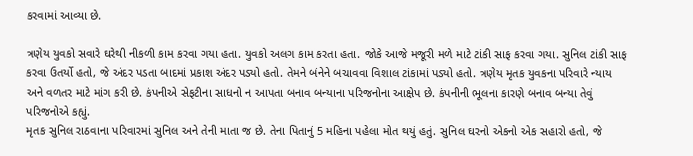કરવામાં આવ્યા છે.

ત્રણેય યુવકો સવારે ઘરેથી નીકળી કામ કરવા ગયા હતા. યુવકો અલગ કામ કરતા હતા. જોકે આજે મજૂરી મળે માટે ટાંકી સાફ કરવા ગયા. સુનિલ ટાંકી સાફ કરવા ઉતર્યો હતો, જે અંદર પડતા બાદમાં પ્રકાશ અંદર પડ્યો હતો. તેમને બંનેને બચાવવા વિશાલ ટાંકામાં પડ્યો હતો. ત્રણેય મૃતક યુવકના પરિવારે ન્યાય અને વળતર માટે માંગ કરી છે. કંપનીએ સેફટીના સાધનો ન આપતા બનાવ બન્યાના પરિજનોના આક્ષેપ છે. કંપનીની ભૂલના કારણે બનાવ બન્યા તેવું પરિજનોએ કહ્યું.
મૃતક સુનિલ રાઠવાના પરિવારમાં સુનિલ અને તેની માતા જ છે. તેના પિતાનું 5 મહિના પહેલા મોત થયું હતું. સુનિલ ઘરનો એકનો એક સહારો હતો, જે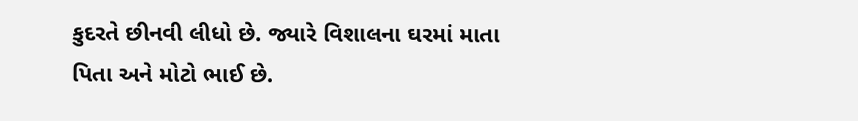કુદરતે છીનવી લીધો છે. જ્યારે વિશાલના ઘરમાં માતા પિતા અને મોટો ભાઈ છે.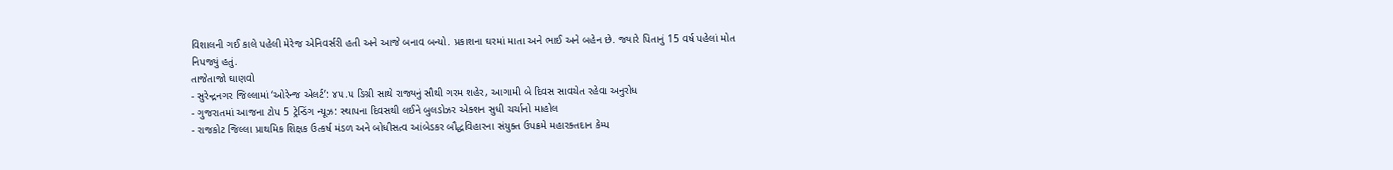વિશાલની ગઈ કાલે પહેલી મેરેજ એનિવર્સરી હતી અને આજે બનાવ બન્યો. પ્રકાશના ઘરમાં માતા અને ભાઈ અને બહેન છે. જ્યારે પિતાનું 15 વર્ષ પહેલાં મોત નિપજ્યું હતું.
તાજેતાજો ઘાણવો
- સુરેન્દ્રનગર જિલ્લામાં ‘ઓરેન્જ એલર્ટ’: ૪૫.૫ ડિગ્રી સાથે રાજ્યનું સૌથી ગરમ શહેર, આગામી બે દિવસ સાવચેત રહેવા અનુરોધ
- ગુજરાતમાં આજના ટોપ 5 ટ્રેન્ડિંગ ન્યૂઝ: સ્થાપના દિવસથી લઈને બુલડોઝર એક્શન સુધી ચર્ચાનો માહોલ
- રાજકોટ જિલ્લા પ્રાથમિક શિક્ષક ઉત્કર્ષ મંડળ અને બોધીસત્વ આંબેડકર બૌદ્ધવિહારના સંયુક્ત ઉપક્રમે મહારક્તદાન કેમ્પ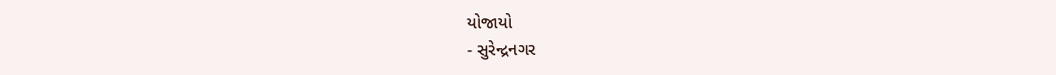યોજાયો
- સુરેન્દ્રનગર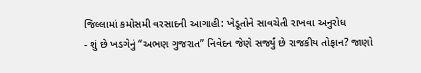જિલ્લામાં કમોસમી વરસાદની આગાહી: ખેડૂતોને સાવચેતી રાખવા અનુરોધ
- શું છે ખડગેનું “અભણ ગુજરાત” નિવેદન જેણે સર્જ્યું છે રાજકીય તોફાન? જાણો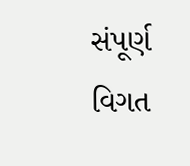સંપૂર્ણ વિગત